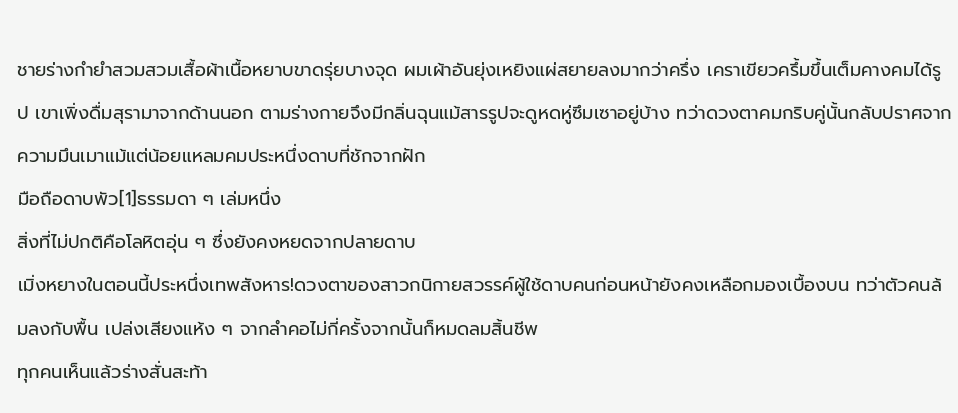ชายร่างกำยำสวมสวมเสื้อผ้าเนื้อหยาบขาดรุ่ยบางจุด ผมเผ้าอันยุ่งเหยิงแผ่สยายลงมากว่าครึ่ง เคราเขียวครึ้มขึ้นเต็มคางคมได้รูป เขาเพิ่งดื่มสุรามาจากด้านนอก ตามร่างกายจึงมีกลิ่นฉุนแม้สารรูปจะดูหดหู่ซึมเซาอยู่บ้าง ทว่าดวงตาคมกริบคู่นั้นกลับปราศจากความมึนเมาแม้แต่น้อยแหลมคมประหนึ่งดาบที่ชักจากฝัก
มือถือดาบพัว[1]ธรรมดา ๆ เล่มหนึ่ง
สิ่งที่ไม่ปกติคือโลหิตอุ่น ๆ ซึ่งยังคงหยดจากปลายดาบ
เมิ่งหยางในตอนนี้ประหนึ่งเทพสังหาร!ดวงตาของสาวกนิกายสวรรค์ผู้ใช้ดาบคนก่อนหน้ายังคงเหลือกมองเบื้องบน ทว่าตัวคนล้มลงกับพื้น เปล่งเสียงแห้ง ๆ จากลำคอไม่กี่ครั้งจากนั้นก็หมดลมสิ้นชีพ
ทุกคนเห็นแล้วร่างสั่นสะท้า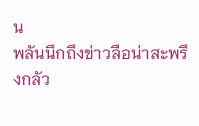น
พลันนึกถึงข่าวลือน่าสะพรึงกลัว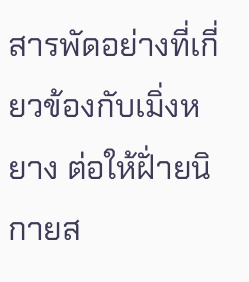สารพัดอย่างที่เกี่ยวข้องกับเมิ่งหยาง ต่อให้ฝั่ายนิกายส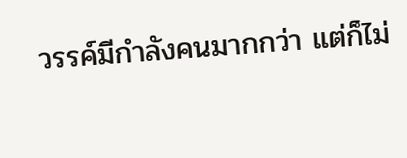วรรค์มีกำลังคนมากกว่า แต่ก็ไม่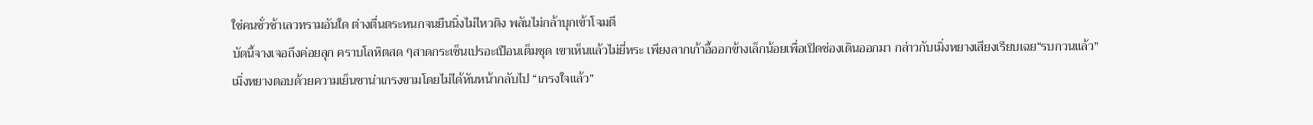ใช่คนชั่วช้าเลวทรามอันใด ต่างตื่นตระหนกจนยืนนิ่งไม่ไหวติง พลันไม่กล้าบุกเข้าโจมตี
บัดนี้จางเจอถึงค่อยลุก คราบโลหิตสด ๆสาดกระเซ็นเปรอะเปือนเต็มชุด เขาเห็นแล้วไม่ยี่หระ เพียงลากเก้าอี้ออกข้างเล็กน้อยเพื่อเปิดช่องเดินออกมา กล่าวกับเมิ่งหยางเสียงเรียบเฉย“รบกวนแล้ว”
เมิ่งหยางตอบด้วยความเย็นชาน่าเกรงขามโดยไม่ได้หันหน้ากลับไป “เกรงใจแล้ว”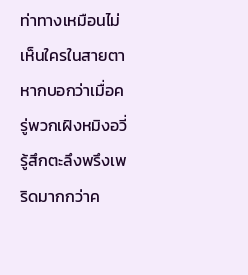ท่าทางเหมือนไม่เห็นใครในสายตา
หากบอกว่าเมื่อครู่พวกเฝิงหมิงอวี่รู้สึกตะลึงพรึงเพริดมากกว่าค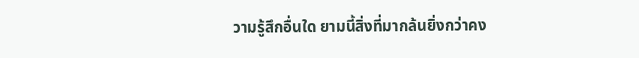วามรู้สึกอื่นใด ยามนี้สิ่งที่มากล้นยิ่งกว่าคง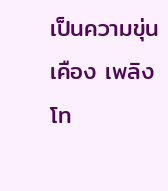เป็นความขุ่นเคือง เพลิงโท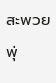สะพวยพุ่